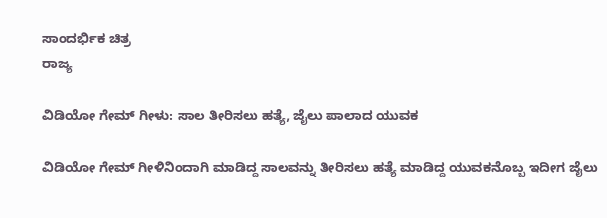ಸಾಂದರ್ಭಿಕ ಚಿತ್ರ
ರಾಜ್ಯ

ವಿಡಿಯೋ ಗೇಮ್ ಗೀಳು: ಸಾಲ ತೀರಿಸಲು ಹತ್ಯೆ, ಜೈಲು ಪಾಲಾದ ಯುವಕ

ವಿಡಿಯೋ ಗೇಮ್ ಗೀಳಿನಿಂದಾಗಿ ಮಾಡಿದ್ದ ಸಾಲವನ್ನು ತೀರಿಸಲು ಹತ್ಯೆ ಮಾಡಿದ್ದ ಯುವಕನೊಬ್ಬ ಇದೀಗ ಜೈಲು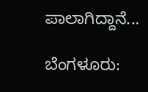ಪಾಲಾಗಿದ್ದಾನೆ...

ಬೆಂಗಳೂರು: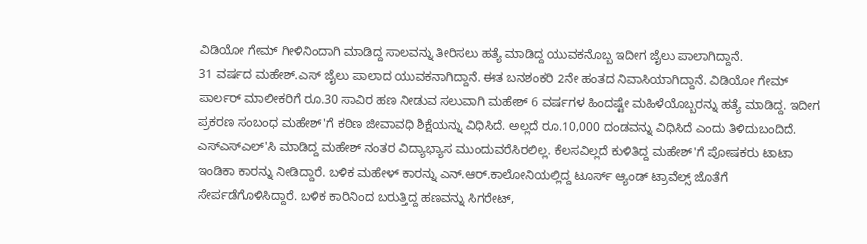ವಿಡಿಯೋ ಗೇಮ್ ಗೀಳಿನಿಂದಾಗಿ ಮಾಡಿದ್ದ ಸಾಲವನ್ನು ತೀರಿಸಲು ಹತ್ಯೆ ಮಾಡಿದ್ದ ಯುವಕನೊಬ್ಬ ಇದೀಗ ಜೈಲು ಪಾಲಾಗಿದ್ದಾನೆ.
31 ವರ್ಷದ ಮಹೇಶ್.ಎಸ್ ಜೈಲು ಪಾಲಾದ ಯುವಕನಾಗಿದ್ದಾನೆ. ಈತ ಬನಶಂಕರಿ 2ನೇ ಹಂತದ ನಿವಾಸಿಯಾಗಿದ್ದಾನೆ. ವಿಡಿಯೋ ಗೇಮ್ ಪಾರ್ಲರ್ ಮಾಲೀಕರಿಗೆ ರೂ.30 ಸಾವಿರ ಹಣ ನೀಡುವ ಸಲುವಾಗಿ ಮಹೇಶ್ 6 ವರ್ಷಗಳ ಹಿಂದಷ್ಟೇ ಮಹಿಳೆಯೊಬ್ಬರನ್ನು ಹತ್ಯೆ ಮಾಡಿದ್ದ. ಇದೀಗ ಪ್ರಕರಣ ಸಂಬಂಧ ಮಹೇಶ್'ಗೆ ಕಠಿಣ ಜೀವಾವಧಿ ಶಿಕ್ಷೆಯನ್ನು ವಿಧಿಸಿದೆ. ಅಲ್ಲದೆ ರೂ.10,000 ದಂಡವನ್ನು ವಿಧಿಸಿದೆ ಎಂದು ತಿಳಿದುಬಂದಿದೆ.
ಎಸ್ಎಸ್ಎಲ್'ಸಿ ಮಾಡಿದ್ದ ಮಹೇಶ್ ನಂತರ ವಿದ್ಯಾಭ್ಯಾಸ ಮುಂದುವರೆಸಿರಲಿಲ್ಲ. ಕೆಲಸವಿಲ್ಲದೆ ಕುಳಿತಿದ್ದ ಮಹೇಶ್'ಗೆ ಪೋಷಕರು ಟಾಟಾ ಇಂಡಿಕಾ ಕಾರನ್ನು ನೀಡಿದ್ದಾರೆ. ಬಳಿಕ ಮಹೇಳ್ ಕಾರನ್ನು ಎನ್.ಆರ್.ಕಾಲೋನಿಯಲ್ಲಿದ್ದ ಟೂರ್ಸ್ ಆ್ಯಂಡ್ ಟ್ರಾವೆಲ್ಸ್ ಜೊತೆಗೆ ಸೇರ್ಪಡೆಗೊಳಿಸಿದ್ದಾರೆ. ಬಳಿಕ ಕಾರಿನಿಂದ ಬರುತ್ತಿದ್ದ ಹಣವನ್ನು ಸಿಗರೇಟ್,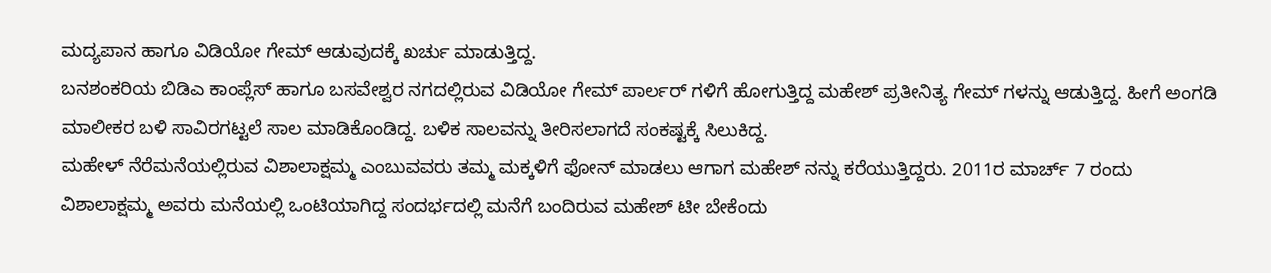ಮದ್ಯಪಾನ ಹಾಗೂ ವಿಡಿಯೋ ಗೇಮ್ ಆಡುವುದಕ್ಕೆ ಖರ್ಚು ಮಾಡುತ್ತಿದ್ದ.
ಬನಶಂಕರಿಯ ಬಿಡಿಎ ಕಾಂಪ್ಲೆಸ್ ಹಾಗೂ ಬಸವೇಶ್ವರ ನಗದಲ್ಲಿರುವ ವಿಡಿಯೋ ಗೇಮ್ ಪಾರ್ಲರ್ ಗಳಿಗೆ ಹೋಗುತ್ತಿದ್ದ ಮಹೇಶ್ ಪ್ರತೀನಿತ್ಯ ಗೇಮ್ ಗಳನ್ನು ಆಡುತ್ತಿದ್ದ. ಹೀಗೆ ಅಂಗಡಿ ಮಾಲೀಕರ ಬಳಿ ಸಾವಿರಗಟ್ಟಲೆ ಸಾಲ ಮಾಡಿಕೊಂಡಿದ್ದ. ಬಳಿಕ ಸಾಲವನ್ನು ತೀರಿಸಲಾಗದೆ ಸಂಕಷ್ಟಕ್ಕೆ ಸಿಲುಕಿದ್ದ.
ಮಹೇಳ್ ನೆರೆಮನೆಯಲ್ಲಿರುವ ವಿಶಾಲಾಕ್ಷಮ್ಮ ಎಂಬುವವರು ತಮ್ಮ ಮಕ್ಕಳಿಗೆ ಫೋನ್ ಮಾಡಲು ಆಗಾಗ ಮಹೇಶ್ ನನ್ನು ಕರೆಯುತ್ತಿದ್ದರು. 2011ರ ಮಾರ್ಚ್ 7 ರಂದು ವಿಶಾಲಾಕ್ಷಮ್ಮ ಅವರು ಮನೆಯಲ್ಲಿ ಒಂಟಿಯಾಗಿದ್ದ ಸಂದರ್ಭದಲ್ಲಿ ಮನೆಗೆ ಬಂದಿರುವ ಮಹೇಶ್ ಟೀ ಬೇಕೆಂದು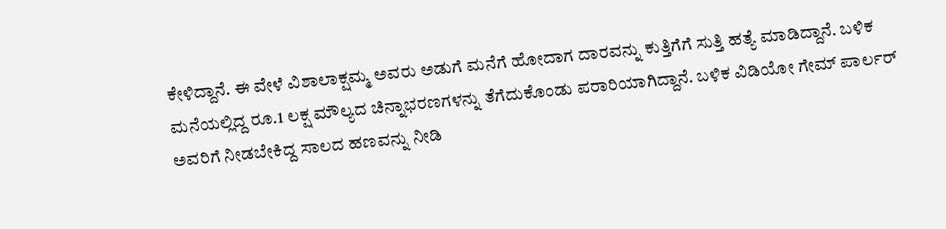ಕೇಳಿದ್ದಾನೆ. ಈ ವೇಳೆ ವಿಶಾಲಾಕ್ಷಮ್ಮ ಅವರು ಅಡುಗೆ ಮನೆಗೆ ಹೋದಾಗ ದಾರವನ್ನು ಕುತ್ತಿಗೆಗೆ ಸುತ್ತಿ ಹತ್ಯೆ ಮಾಡಿದ್ದಾನೆ. ಬಳಿಕ ಮನೆಯಲ್ಲಿದ್ದ ರೂ.1 ಲಕ್ಷ ಮೌಲ್ಯದ ಚಿನ್ನಾಭರಣಗಳನ್ನು ತೆಗೆದುಕೊಂಡು ಪರಾರಿಯಾಗಿದ್ದಾನೆ. ಬಳಿಕ ವಿಡಿಯೋ ಗೇಮ್ ಪಾರ್ಲರ್ ಅವರಿಗೆ ನೀಡಬೇಕಿದ್ದ ಸಾಲದ ಹಣವನ್ನು ನೀಡಿ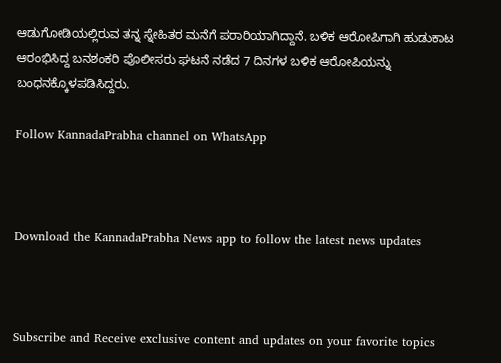ಆಡುಗೋಡಿಯಲ್ಲಿರುವ ತನ್ನ ಸ್ನೇಹಿತರ ಮನೆಗೆ ಪರಾರಿಯಾಗಿದ್ದಾನೆ. ಬಳಿಕ ಆರೋಪಿಗಾಗಿ ಹುಡುಕಾಟ ಆರಂಭಿಸಿದ್ದ ಬನಶಂಕರಿ ಪೊಲೀಸರು ಘಟನೆ ನಡೆದ 7 ದಿನಗಳ ಬಳಿಕ ಆರೋಪಿಯನ್ನು ಬಂಧನಕ್ಕೊಳಪಡಿಸಿದ್ದರು.

Follow KannadaPrabha channel on WhatsApp



Download the KannadaPrabha News app to follow the latest news updates



Subscribe and Receive exclusive content and updates on your favorite topics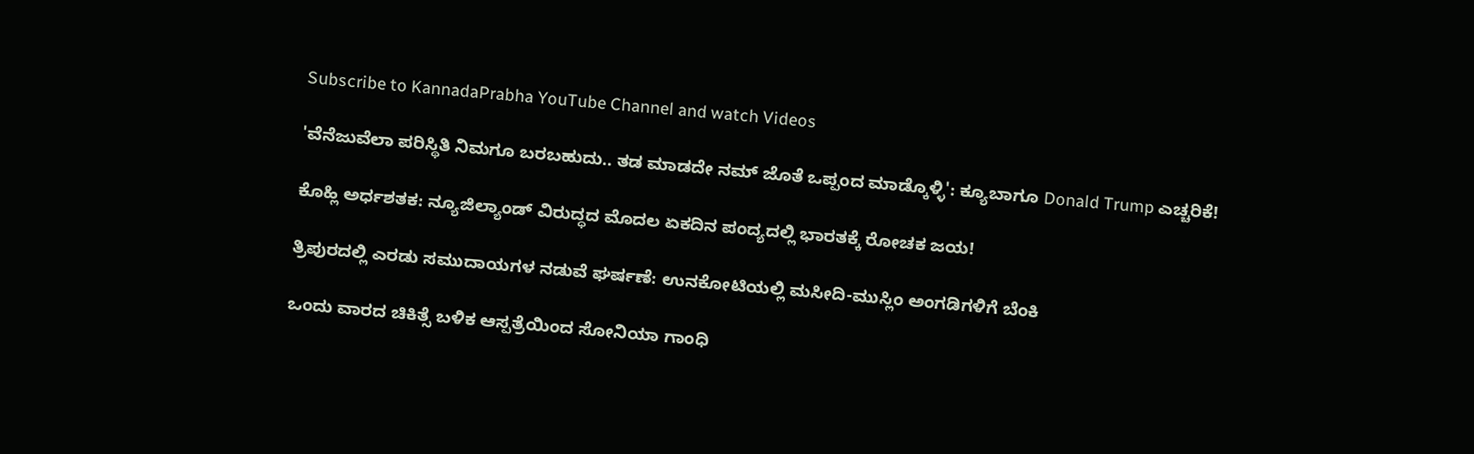Subscribe to KannadaPrabha YouTube Channel and watch Videos

'ವೆನೆಜುವೆಲಾ ಪರಿಸ್ಥಿತಿ ನಿಮಗೂ ಬರಬಹುದು.. ತಡ ಮಾಡದೇ ನಮ್ ಜೊತೆ ಒಪ್ಪಂದ ಮಾಡ್ಕೊಳ್ಳಿ': ಕ್ಯೂಬಾಗೂ Donald Trump ಎಚ್ಚರಿಕೆ!

ಕೊಹ್ಲಿ ಅರ್ಧಶತಕ: ನ್ಯೂಜಿಲ್ಯಾಂಡ್ ವಿರುದ್ಧದ ಮೊದಲ ಏಕದಿನ ಪಂದ್ಯದಲ್ಲಿ ಭಾರತಕ್ಕೆ ರೋಚಕ ಜಯ!

ತ್ರಿಪುರದಲ್ಲಿ ಎರಡು ಸಮುದಾಯಗಳ ನಡುವೆ ಘರ್ಷಣೆ: ಉನಕೋಟಿಯಲ್ಲಿ ಮಸೀದಿ-ಮುಸ್ಲಿಂ ಅಂಗಡಿಗಳಿಗೆ ಬೆಂಕಿ

ಒಂದು ವಾರದ ಚಿಕಿತ್ಸೆ ಬಳಿಕ ಆಸ್ಪತ್ರೆಯಿಂದ ಸೋನಿಯಾ ಗಾಂಧಿ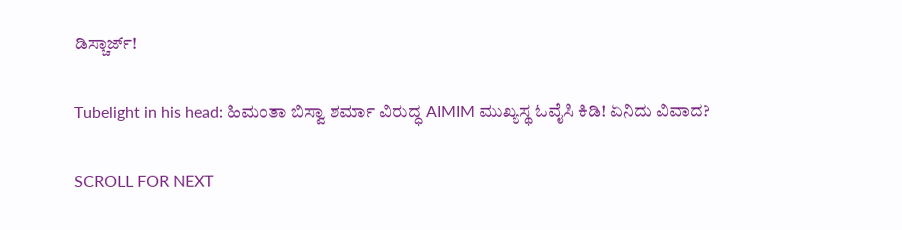ಡಿಸ್ಚಾರ್ಜ್!

Tubelight in his head: ಹಿಮಂತಾ ಬಿಸ್ವಾ ಶರ್ಮಾ ವಿರುದ್ಧ AIMIM ಮುಖ್ಯಸ್ಥ ಓವೈಸಿ ಕಿಡಿ! ಏನಿದು ವಿವಾದ?

SCROLL FOR NEXT